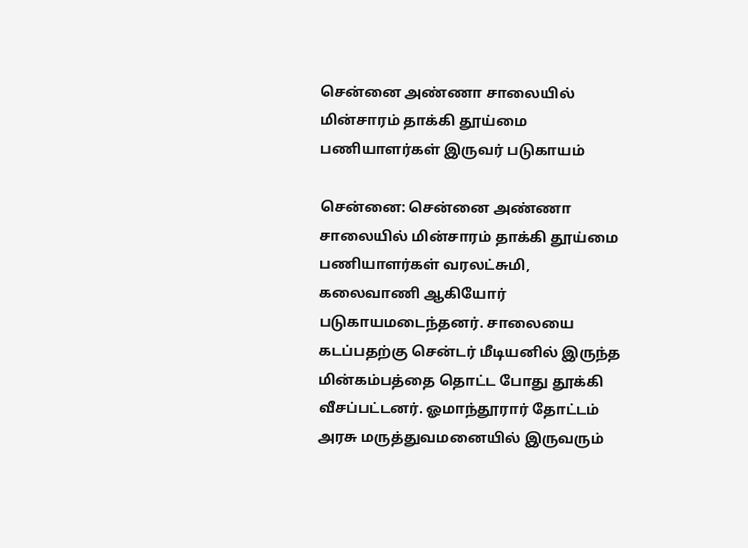சென்னை அண்ணா சாலையில் மின்சாரம் தாக்கி தூய்மை பணியாளர்கள் இருவர் படுகாயம்

சென்னை: சென்னை அண்ணா சாலையில் மின்சாரம் தாக்கி தூய்மை பணியாளர்கள் வரலட்சுமி, கலைவாணி ஆகியோர் படுகாயமடைந்தனர். சாலையை கடப்பதற்கு சென்டர் மீடியனில் இருந்த மின்கம்பத்தை தொட்ட போது தூக்கி வீசப்பட்டனர். ஓமாந்தூரார் தோட்டம் அரசு மருத்துவமனையில் இருவரும்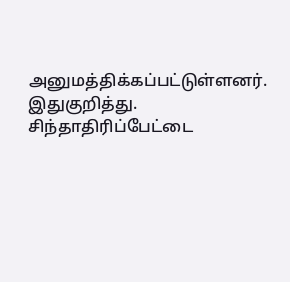அனுமத்திக்கப்பட்டுள்ளனர். இதுகுறித்து. சிந்தாதிரிப்பேட்டை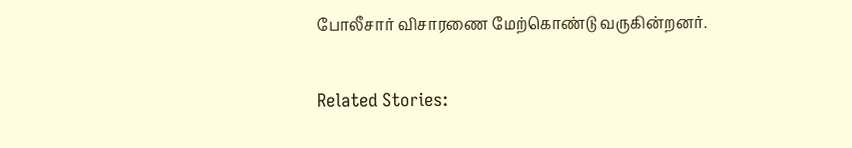போலீசார் விசாரணை மேற்கொண்டு வருகின்றனர்.

Related Stories: